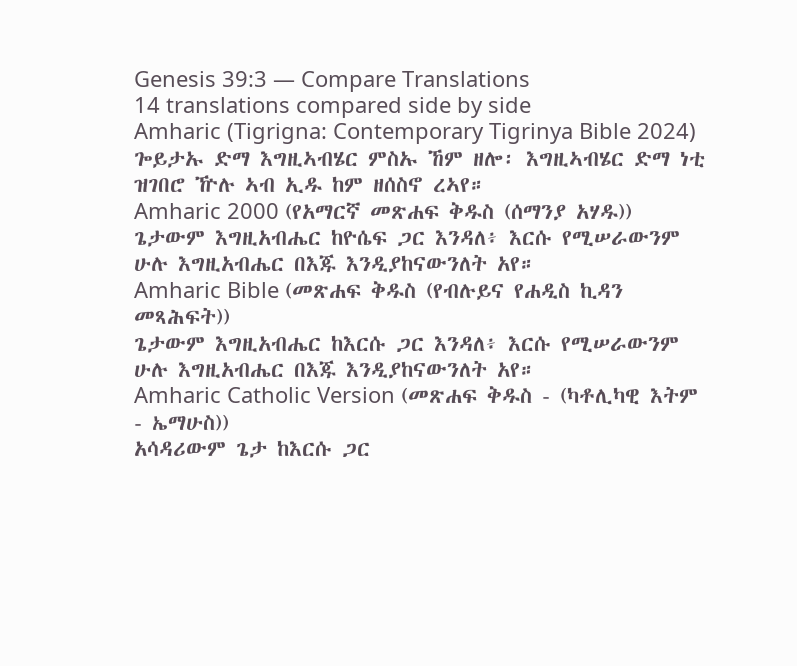Genesis 39:3 — Compare Translations
14 translations compared side by side
Amharic (Tigrigna: Contemporary Tigrinya Bible 2024)
ጐይታኡ ድማ እግዚኣብሄር ምስኡ ኸም ዘሎ፡ እግዚኣብሄር ድማ ነቲ ዝገበሮ ዅሉ ኣብ ኢዱ ከም ዘሰስኖ ረኣየ።
Amharic 2000 (የአማርኛ መጽሐፍ ቅዱስ (ሰማንያ አሃዱ))
ጌታውም እግዚአብሔር ከዮሴፍ ጋር እንዳለ፥ እርሱ የሚሠራውንም ሁሉ እግዚአብሔር በእጁ እንዲያከናውንለት አየ።
Amharic Bible (መጽሐፍ ቅዱስ (የብሉይና የሐዲስ ኪዳን መጻሕፍት))
ጌታውም እግዚአብሔር ከእርሱ ጋር እንዳለ፥ እርሱ የሚሠራውንም ሁሉ እግዚአብሔር በእጁ እንዲያከናውንለት አየ።
Amharic Catholic Version (መጽሐፍ ቅዱስ - (ካቶሊካዊ እትም - ኤማሁስ))
አሳዳሪውም ጌታ ከእርሱ ጋር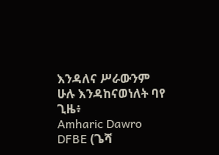እንዳለና ሥራውንም ሁሉ እንዳከናወነለት ባየ ጊዜ፥
Amharic Dawro DFBE (ጌሻ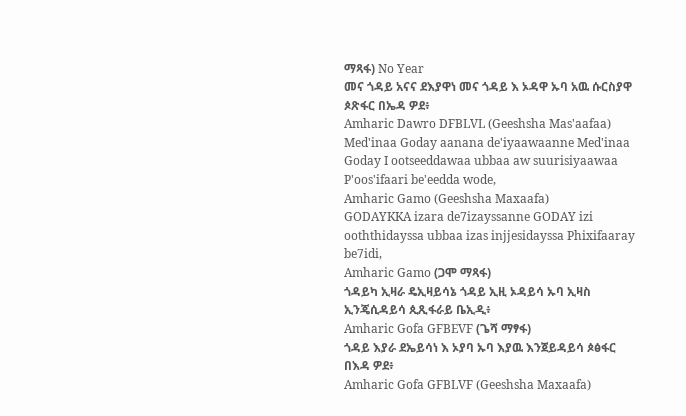ማጻፋ) No Year
መና ጎዳይ አናና ደእያዋነ መና ጎዳይ እ ኦዳዋ ኡባ አዉ ሱርስያዋ ጶጽፋር በኤዳ ዎደ፥
Amharic Dawro DFBLVL (Geeshsha Mas'aafaa)
Med'inaa Goday aanana de'iyaawaanne Med'inaa Goday I ootseeddawaa ubbaa aw suurisiyaawaa P'oos'ifaari be'eedda wode,
Amharic Gamo (Geeshsha Maxaafa)
GODAYKKA izara de7izayssanne GODAY izi ooththidayssa ubbaa izas injjesidayssa Phixifaaray be7idi,
Amharic Gamo (ጋሞ ማጻፋ)
ጎዳይካ ኢዛራ ዴኢዛይሳኔ ጎዳይ ኢዚ ኦዳይሳ ኡባ ኢዛስ ኢንጄሲዳይሳ ጲጺፋራይ ቤኢዲ፥
Amharic Gofa GFBEVF (ጌሻ ማፃፋ)
ጎዳይ እያራ ደኤይሳነ እ ኦያባ ኡባ እያዉ እንጀይዳይሳ ጶፅፋር በእዳ ዎደ፥
Amharic Gofa GFBLVF (Geeshsha Maxaafa)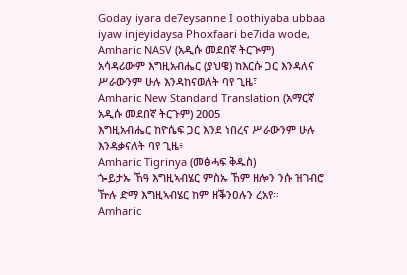Goday iyara de7eysanne I oothiyaba ubbaa iyaw injeyidaysa Phoxfaari be7ida wode,
Amharic NASV (አዲሱ መደበኛ ትርጒም)
አሳዳሪውም እግዚአብሔር (ያህዌ) ከእርሱ ጋር እንዳለና ሥራውንም ሁሉ እንዳከናወለት ባየ ጊዜ፣
Amharic New Standard Translation (አማርኛ አዲሱ መደበኛ ትርጉም) 2005
እግዚአብሔር ከዮሴፍ ጋር እንደ ነበረና ሥራውንም ሁሉ እንዳቃናለት ባየ ጊዜ፥
Amharic Tigrinya (መፅሓፍ ቅዱስ)
ጐይታኡ ኸዓ እግዚኣብሄር ምስኡ ኸም ዘሎን ንሱ ዝገብሮ ዅሉ ድማ እግዚኣብሄር ከም ዘቕንዐሉን ረአየ።
Amharic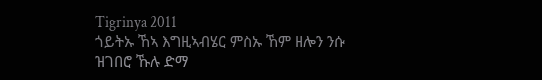Tigrinya 2011
ጎይትኡ ኸኣ እግዚኣብሄር ምስኡ ኸም ዘሎን ንሱ ዝገበሮ ኹሉ ድማ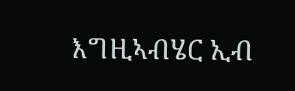እግዚኣብሄር ኢብ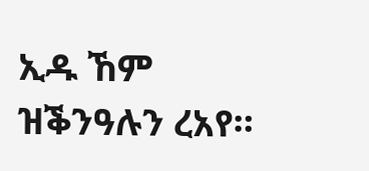ኢዱ ኸም ዝቕንዓሉን ረአየ።